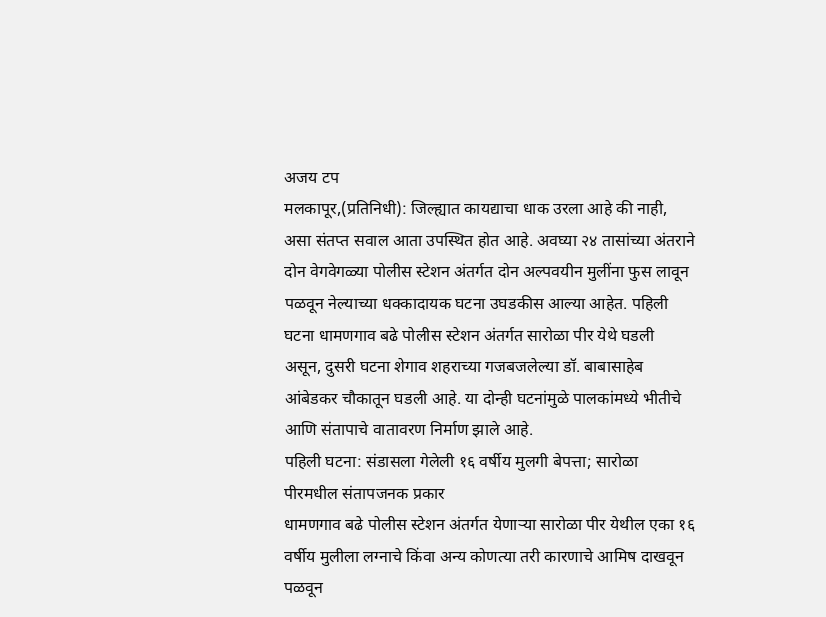अजय टप
मलकापूर,(प्रतिनिधी): जिल्ह्यात कायद्याचा धाक उरला आहे की नाही, असा संतप्त सवाल आता उपस्थित होत आहे. अवघ्या २४ तासांच्या अंतराने दोन वेगवेगळ्या पोलीस स्टेशन अंतर्गत दोन अल्पवयीन मुलींना फुस लावून पळवून नेल्याच्या धक्कादायक घटना उघडकीस आल्या आहेत. पहिली घटना धामणगाव बढे पोलीस स्टेशन अंतर्गत सारोळा पीर येथे घडली असून, दुसरी घटना शेगाव शहराच्या गजबजलेल्या डॉ. बाबासाहेब आंबेडकर चौकातून घडली आहे. या दोन्ही घटनांमुळे पालकांमध्ये भीतीचे आणि संतापाचे वातावरण निर्माण झाले आहे.
पहिली घटना: संडासला गेलेली १६ वर्षीय मुलगी बेपत्ता; सारोळा पीरमधील संतापजनक प्रकार
धामणगाव बढे पोलीस स्टेशन अंतर्गत येणाऱ्या सारोळा पीर येथील एका १६ वर्षीय मुलीला लग्नाचे किंवा अन्य कोणत्या तरी कारणाचे आमिष दाखवून पळवून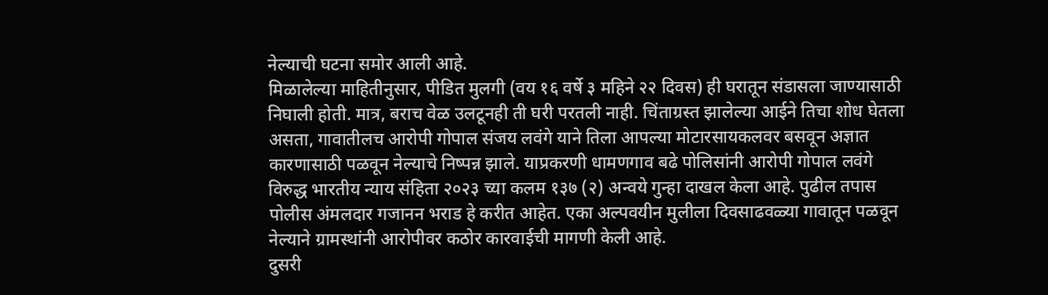नेल्याची घटना समोर आली आहे.
मिळालेल्या माहितीनुसार, पीडित मुलगी (वय १६ वर्षे ३ महिने २२ दिवस) ही घरातून संडासला जाण्यासाठी निघाली होती. मात्र, बराच वेळ उलटूनही ती घरी परतली नाही. चिंताग्रस्त झालेल्या आईने तिचा शोध घेतला असता, गावातीलच आरोपी गोपाल संजय लवंगे याने तिला आपल्या मोटारसायकलवर बसवून अज्ञात कारणासाठी पळवून नेल्याचे निष्पन्न झाले. याप्रकरणी धामणगाव बढे पोलिसांनी आरोपी गोपाल लवंगे विरुद्ध भारतीय न्याय संहिता २०२३ च्या कलम १३७ (२) अन्वये गुन्हा दाखल केला आहे. पुढील तपास पोलीस अंमलदार गजानन भराड हे करीत आहेत. एका अल्पवयीन मुलीला दिवसाढवळ्या गावातून पळवून नेल्याने ग्रामस्थांनी आरोपीवर कठोर कारवाईची मागणी केली आहे.
दुसरी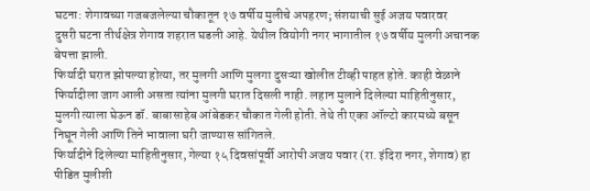घटना: शेगावच्या गजबजलेल्या चौकातून १७ वर्षीय मुलीचे अपहरण; संशयाची सुई अजय पवारवर
दुसरी घटना तीर्थक्षेत्र शेगाव शहरात घडली आहे. येथील वियोगी नगर भागातील १७ वर्षीय मुलगी अचानक बेपत्ता झाली.
फिर्यादी घरात झोपल्या होत्या, तर मुलगी आणि मुलगा दुसऱ्या खोलीत टीव्ही पाहत होते. काही वेळाने फिर्यादीला जाग आली असता त्यांना मुलगी घरात दिसली नाही. लहान मुलाने दिलेल्या माहितीनुसार, मुलगी त्याला घेऊन डॉ. बाबासाहेब आंबेडकर चौकात गेली होती. तेथे ती एका ऑल्टो कारमध्ये बसून निघून गेली आणि तिने भावाला घरी जाण्यास सांगितले.
फिर्यादीने दिलेल्या माहितीनुसार, गेल्या १५ दिवसांपूर्वी आरोपी अजय पवार (रा. इंदिरा नगर, शेगाव) हा पीडित मुलीशी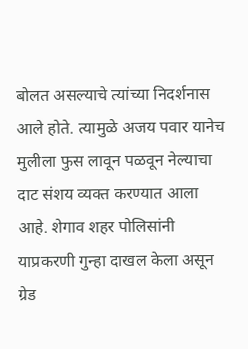बोलत असल्याचे त्यांच्या निदर्शनास आले होते. त्यामुळे अजय पवार यानेच मुलीला फुस लावून पळवून नेल्याचा दाट संशय व्यक्त करण्यात आला आहे. शेगाव शहर पोलिसांनी याप्रकरणी गुन्हा दाखल केला असून ग्रेड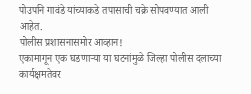पोउपनि गावंडे यांच्याकडे तपासाची चक्रे सोपवण्यात आली आहेत.
पोलीस प्रशासनासमोर आव्हान!
एकामागून एक घडणाऱ्या या घटनांमुळे जिल्हा पोलीस दलाच्या कार्यक्षमतेवर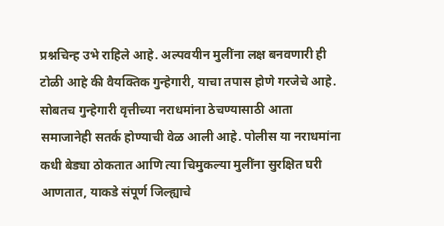प्रश्नचिन्ह उभे राहिले आहे. अल्पवयीन मुलींना लक्ष बनवणारी ही टोळी आहे की वैयक्तिक गुन्हेगारी, याचा तपास होणे गरजेचे आहे. सोबतच गुन्हेगारी वृत्तीच्या नराधमांना ठेचण्यासाठी आता समाजानेही सतर्क होण्याची वेळ आली आहे. पोलीस या नराधमांना कधी बेड्या ठोकतात आणि त्या चिमुकल्या मुलींना सुरक्षित घरी आणतात, याकडे संपूर्ण जिल्ह्याचे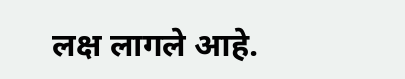लक्ष लागले आहे.